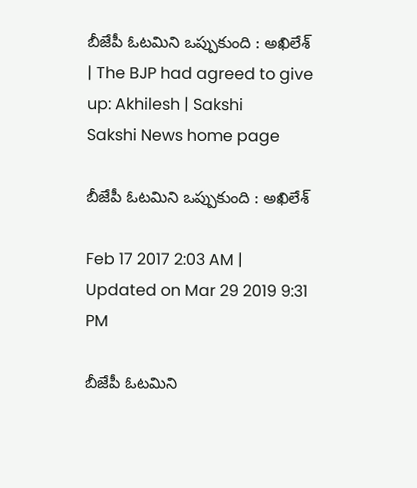బీజేపీ ఓటమిని ఒప్పుకుంది : అఖిలేశ్‌ | The BJP had agreed to give up: Akhilesh | Sakshi
Sakshi News home page

బీజేపీ ఓటమిని ఒప్పుకుంది : అఖిలేశ్‌

Feb 17 2017 2:03 AM | Updated on Mar 29 2019 9:31 PM

బీజేపీ ఓటమిని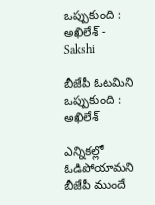ఒప్పుకుంది : అఖిలేశ్‌ - Sakshi

బీజేపీ ఓటమిని ఒప్పుకుంది : అఖిలేశ్‌

ఎన్నికల్లో ఓడిపోయామని బీజేపీ ముందే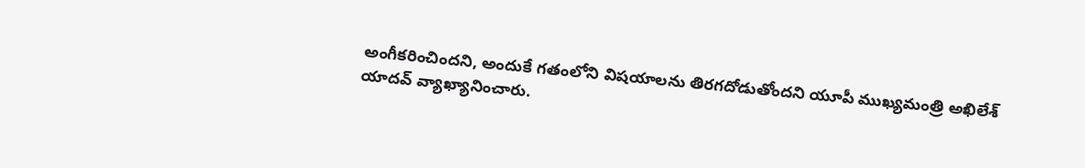అంగీకరించిందని, అందుకే గతంలోని విషయాలను తిరగదోడుతోందని యూపీ ముఖ్యమంత్రి అఖిలేశ్‌ యాదవ్‌ వ్యాఖ్యానించారు.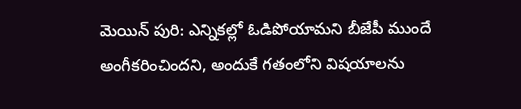మెయిన్ పురి: ఎన్నికల్లో ఓడిపోయామని బీజేపీ ముందే అంగీకరించిందని, అందుకే గతంలోని విషయాలను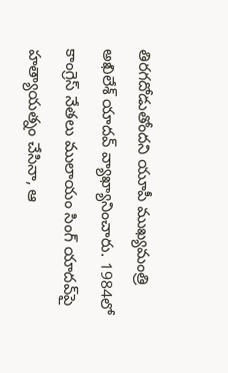తిరగదోడుతోందని యూపీ ముఖ్యమంత్రి అఖిలేశ్‌ యాదవ్‌ వ్యాఖ్యానించారు. 1984లో కాంగ్రెస్‌ నేతలు ములాయం సింగ్‌ యాదవ్‌పై హత్యాయత్నం చేసినా, ఆ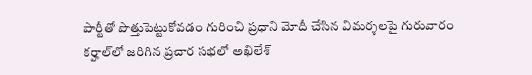పార్టీతో పొత్తుపెట్టుకోవడం గురించి ప్రధాని మోదీ చేసిన విమర్శలపై గురువారం కర్హాల్‌లో జరిగిన ప్రచార సభలో అఖిలేశ్‌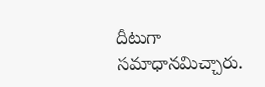దీటుగా సమాధానమిచ్చారు.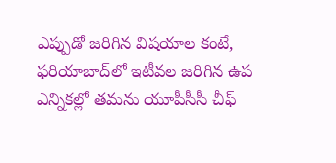ఎప్పుడో జరిగిన విషయాల కంటే, ఫరియాబాద్‌లో ఇటీవల జరిగిన ఉప ఎన్నికల్లో తమను యూపీసీసీ చీఫ్‌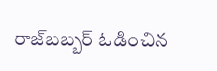రాజ్‌బబ్బర్‌ ఓడించిన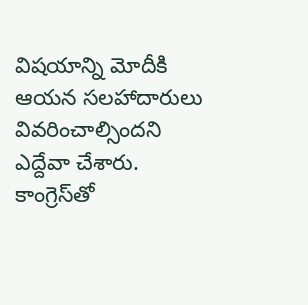విషయాన్ని మోదీకి ఆయన సలహాదారులు వివరించాల్సిందని ఎద్దేవా చేశారు. కాంగ్రెస్‌తో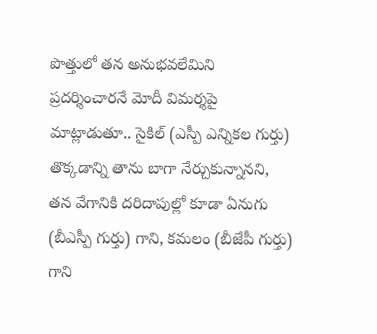పొత్తులో తన అనుభవలేమిని ప్రదర్శించారనే మోదీ విమర్శపై మాట్లాడుతూ.. సైకిల్‌ (ఎస్పీ ఎన్నికల గుర్తు) తొక్కడాన్ని తాను బాగా నేర్చుకున్నానని, తన వేగానికి దరిదాపుల్లో కూడా ఏనుగు (బీఎస్పీ గుర్తు) గాని, కమలం (బీజేపీ గుర్తు) గాని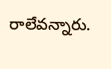రాలేవన్నారు.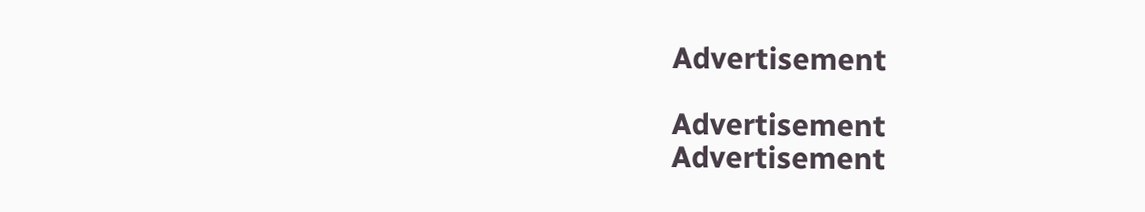Advertisement

Advertisement
Advertisement